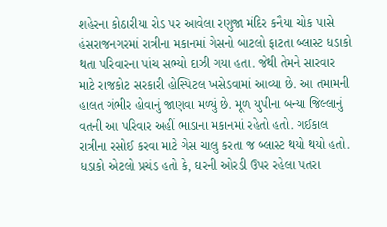શહેરના કોઠારીયા રોડ પર આવેલા રણુજા મંદિર કનૈયા ચોક પાસે હંસરાજનગરમાં રાત્રીના મકાનમાં ગેસનો બાટલો ફાટતા બ્લાસ્ટ ધડાકો થતા પરિવારના પાંચ સભ્યો દાઝી ગયા હતા. જેથી તેમને સારવાર માટે રાજકોટ સરકારી હોસ્પિટલ ખસેડવામાં આવ્યા છે. આ તમામની હાલત ગંભીર હોવાનું જાણવા મળ્યું છે. મૂળ યુપીના બન્યા જિલ્લાનું વતની આ પરિવાર અહીં ભાડાના મકાનમાં રહેતો હતો. ગઈકાલ રાત્રીના રસોઈ કરવા માટે ગેસ ચાલુ કરતા જ બ્લાસ્ટ થયો થયો હતો. ધડાકો એટલો પ્રચંડ હતો કે, ઘરની ઓરડી ઉપર રહેલા પતરા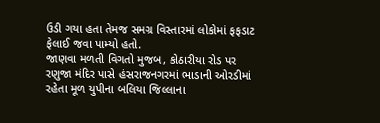ઉડી ગયા હતા તેમજ સમગ્ર વિસ્તારમાં લોકોમાં ફફડાટ ફેલાઈ જવા પામ્યો હતો.
જાણવા મળતી વિગતો મુજબ, કોઠારીયા રોડ પર રણુજા મંદિર પાસે હંસરાજનગરમાં ભાડાની ઓરડીમાં રહેતા મૂળ યુપીના બલિયા જિલ્લાના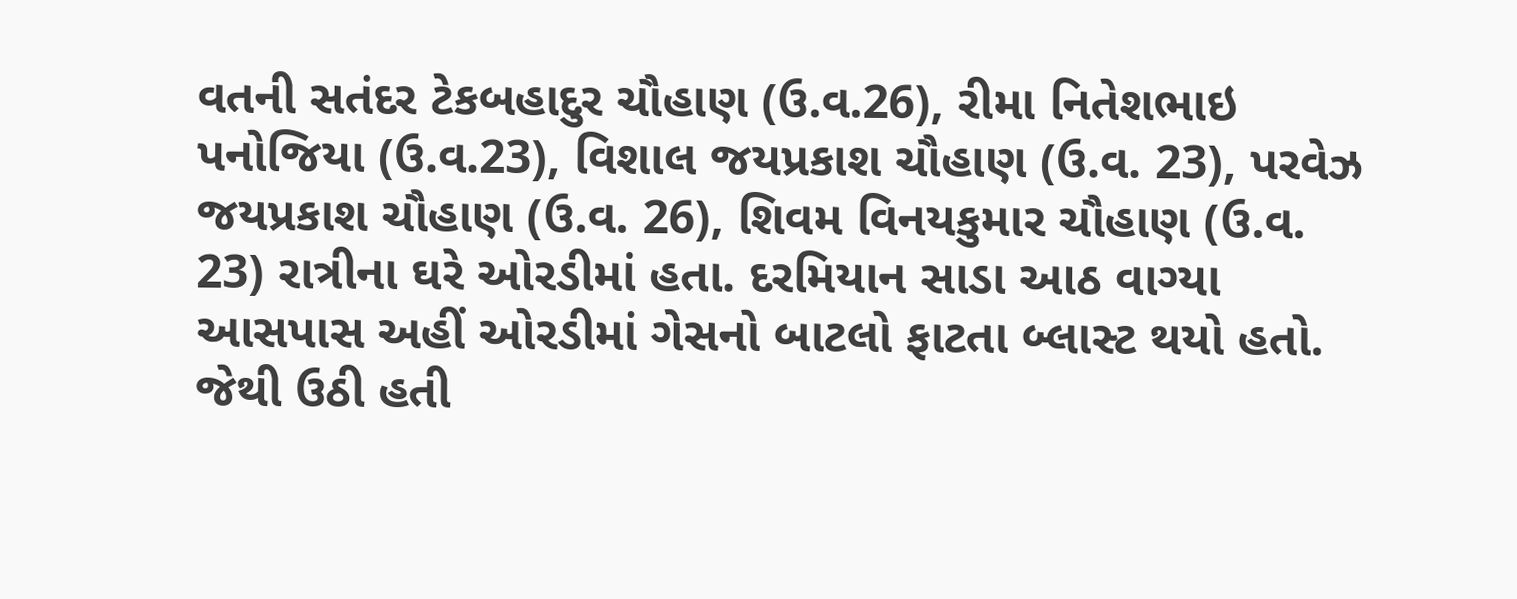વતની સતંદર ટેકબહાદુર ચૌહાણ (ઉ.વ.26), રીમા નિતેશભાઇ પનોજિયા (ઉ.વ.23), વિશાલ જયપ્રકાશ ચૌહાણ (ઉ.વ. 23), પરવેઝ જયપ્રકાશ ચૌહાણ (ઉ.વ. 26), શિવમ વિનયકુમાર ચૌહાણ (ઉ.વ. 23) રાત્રીના ઘરે ઓરડીમાં હતા. દરમિયાન સાડા આઠ વાગ્યા આસપાસ અહીં ઓરડીમાં ગેસનો બાટલો ફાટતા બ્લાસ્ટ થયો હતો. જેથી ઉઠી હતી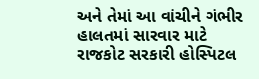અને તેમાં આ વાંચીને ગંભીર હાલતમાં સારવાર માટે રાજકોટ સરકારી હોસ્પિટલ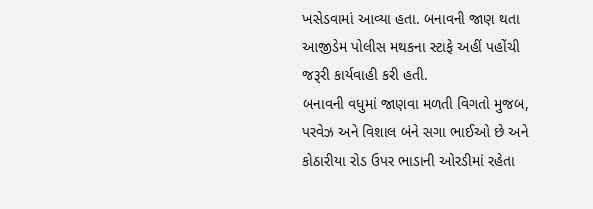ખસેડવામાં આવ્યા હતા. બનાવની જાણ થતા આજીડેમ પોલીસ મથકના સ્ટાફે અહીં પહોંચી જરૂરી કાર્યવાહી કરી હતી.
બનાવની વધુમાં જાણવા મળતી વિગતો મુજબ, પરવેઝ અને વિશાલ બંને સગા ભાઈઓ છે અને કોઠારીયા રોડ ઉપર ભાડાની ઓરડીમાં રહેતા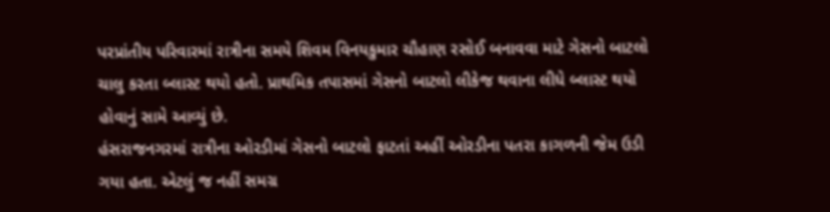પરપ્રાંતીય પરિવારમાં રાત્રીના સમયે શિવમ વિનયકુમાર ચૌહાણ રસોઈ બનાવવા માટે ગેસનો બાટલો ચાલુ કરતા બ્લાસ્ટ થયો હતો. પ્રાથમિક તપાસમાં ગેસનો બાટલો લીકેજ થવાના લીધે બ્લાસ્ટ થયો હોવાનું સામે આવ્યું છે.
હંસરાજનગરમાં રાત્રીના ઓરડીમાં ગેસનો બાટલો ફાટતાં અહીં ઓરડીના પતરા કાગળની જેમ ઉડી ગયા હતા. એટલું જ નહીં સમગ્ર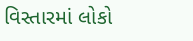વિસ્તારમાં લોકો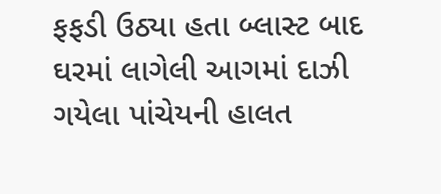ફફડી ઉઠ્યા હતા બ્લાસ્ટ બાદ ઘરમાં લાગેલી આગમાં દાઝી ગયેલા પાંચેયની હાલત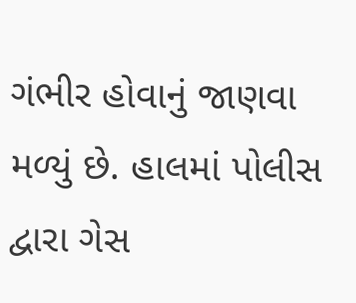ગંભીર હોવાનું જાણવા મળ્યું છે. હાલમાં પોલીસ દ્વારા ગેસ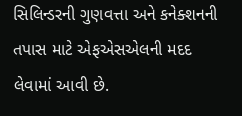સિલિન્ડરની ગુણવત્તા અને કનેક્શનની તપાસ માટે એફએસએલની મદદ લેવામાં આવી છે.